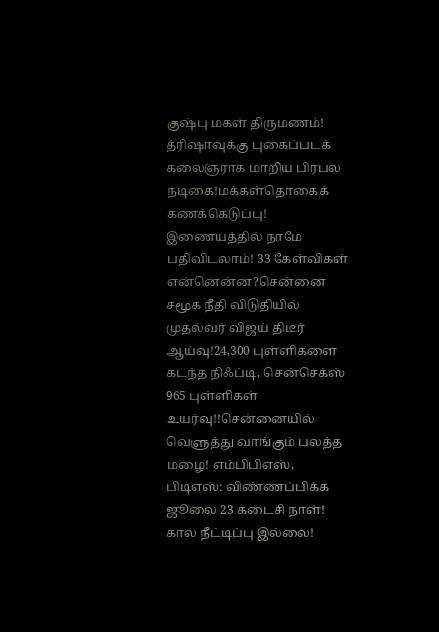குஷ்பு மகள் திருமணம்! த்ரிஷாவுக்கு புகைப்படக் கலைஞராக மாறிய பிரபல நடிகை!மக்கள்தொகைக் கணக்கெடுப்பு! இணையத்தில் நாமே பதிவிடலாம்! 33 கேள்விகள் என்னென்ன?சென்னை சமூக நீதி விடுதியில் முதல்வர் விஜய் திடீர் ஆய்வு!24,300 புள்ளிகளை கடந்த நிஃப்டி, சென்செக்ஸ் 965 புள்ளிகள் உயர்வு!!சென்னையில் வெளுத்து வாங்கும் பலத்த மழை! எம்பிபிஎஸ், பிடிஎஸ்: விண்ணப்பிக்க ஜூலை 23 கடைசி நாள்! கால நீட்டிப்பு இல்லை!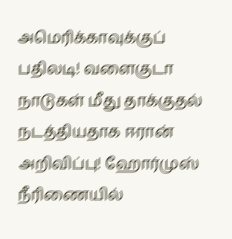அமெரிக்காவுக்குப் பதிலடி! வளைகுடா நாடுகள் மீது தாக்குதல் நடத்தியதாக ஈரான் அறிவிப்பு! ஹோர்முஸ் நீரிணையில்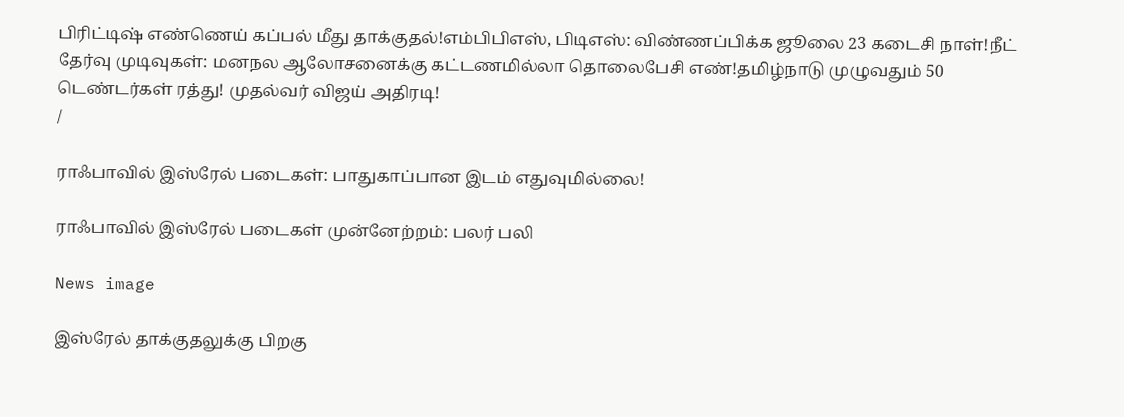பிரிட்டிஷ் எண்ணெய் கப்பல் மீது தாக்குதல்!எம்பிபிஎஸ், பிடிஎஸ்: விண்ணப்பிக்க ஜூலை 23 கடைசி நாள்!நீட் தேர்வு முடிவுகள்: மனநல ஆலோசனைக்கு கட்டணமில்லா தொலைபேசி எண்!தமிழ்நாடு முழுவதும் 50 டெண்டர்கள் ரத்து! முதல்வர் விஜய் அதிரடி!
/

ராஃபாவில் இஸ்ரேல் படைகள்: பாதுகாப்பான இடம் எதுவுமில்லை!

ராஃபாவில் இஸ்ரேல் படைகள் முன்னேற்றம்: பலர் பலி

News image

இஸ்ரேல் தாக்குதலுக்கு பிறகு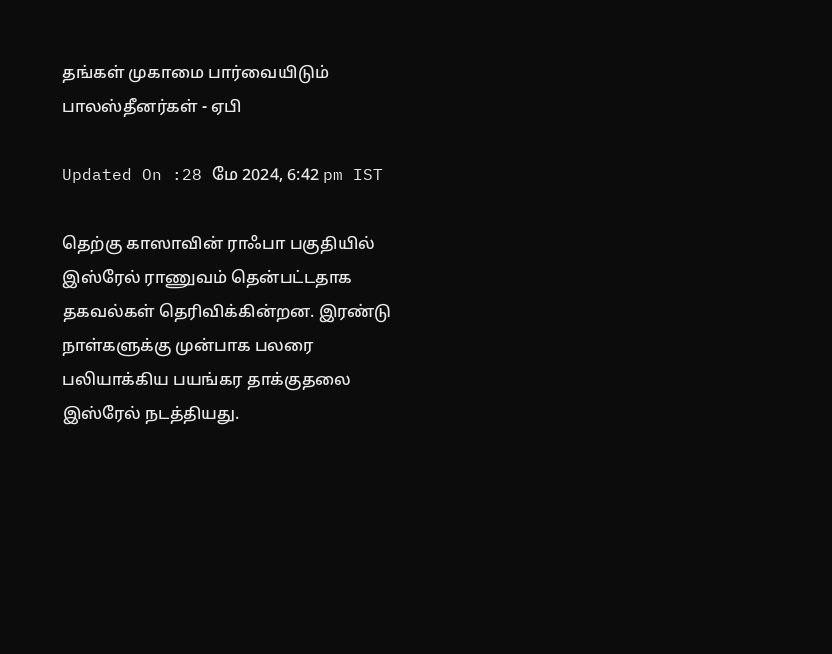தங்கள் முகாமை பார்வையிடும் பாலஸ்தீனர்கள் - ஏபி

Updated On :28 மே 2024, 6:42 pm IST

தெற்கு காஸாவின் ராஃபா பகுதியில் இஸ்ரேல் ராணுவம் தென்பட்டதாக தகவல்கள் தெரிவிக்கின்றன. இரண்டு நாள்களுக்கு முன்பாக பலரை பலியாக்கிய பயங்கர தாக்குதலை இஸ்ரேல் நடத்தியது.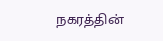நகரத்தின்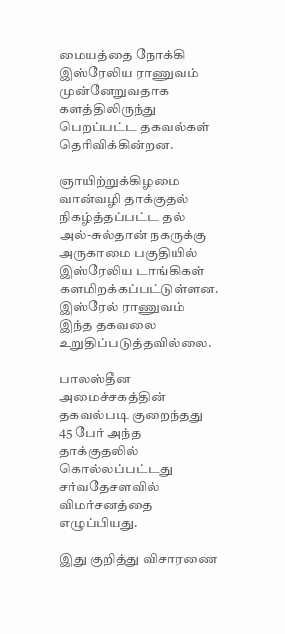மையத்தை நோக்கி இஸ்ரேலிய ராணுவம் முன்னேறுவதாக களத்திலிருந்து பெறப்பட்ட தகவல்கள் தெரிவிக்கின்றன.

ஞாயிற்றுக்கிழமை வான்வழி தாக்குதல் நிகழ்த்தப்பட்ட தல் அல்-சுல்தான் நகருக்கு அருகாமை பகுதியில் இஸ்ரேலிய டாங்கிகள் களமிறக்கப்பட்டுள்ளன. இஸ்ரேல் ராணுவம் இந்த தகவலை உறுதிப்படுத்தவில்லை.

பாலஸ்தீன அமைச்சகத்தின் தகவல்படி குறைந்தது 45 பேர் அந்த தாக்குதலில் கொல்லப்பட்டது சர்வதேசளவில் விமர்சனத்தை எழுப்பியது.

இது குறித்து விசாரணை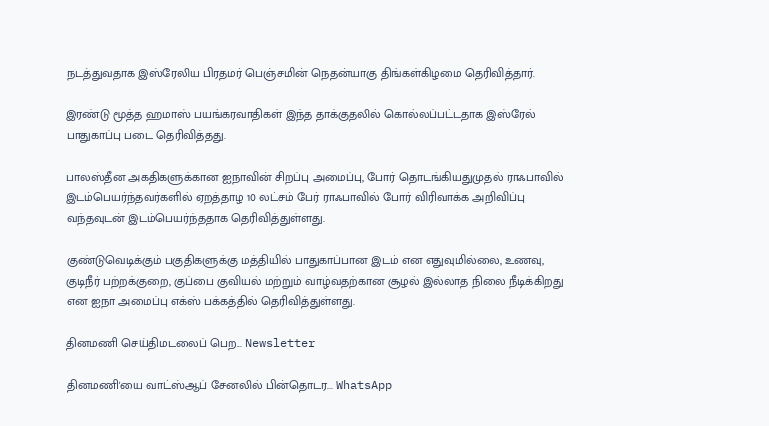நடத்துவதாக இஸ்ரேலிய பிரதமர் பெஞ்சமின் நெதன்யாகு திங்கள்கிழமை தெரிவித்தார்.

இரண்டு மூத்த ஹமாஸ் பயங்கரவாதிகள் இந்த தாக்குதலில் கொல்லப்பட்டதாக இஸ்ரேல் பாதுகாப்பு படை தெரிவித்தது.

பாலஸ்தீன அகதிகளுக்கான ஐநாவின் சிறப்பு அமைப்பு, போர் தொடங்கியதுமுதல் ராஃபாவில் இடம்பெயர்ந்தவர்களில் ஏறத்தாழ 10 லட்சம் பேர் ராஃபாவில் போர் விரிவாக்க அறிவிப்பு வந்தவுடன் இடம்பெயர்ந்ததாக தெரிவித்துள்ளது.

குண்டுவெடிக்கும் பகுதிகளுக்கு மத்தியில் பாதுகாப்பான இடம் என எதுவுமில்லை, உணவு, குடிநீர் பற்றக்குறை, குப்பை குவியல் மற்றும் வாழ்வதற்கான சூழல் இல்லாத நிலை நீடிக்கிறது என ஐநா அமைப்பு எக்ஸ் பக்கத்தில் தெரிவித்துள்ளது.

தினமணி செய்திமடலைப் பெற... Newsletter

தினமணி'யை வாட்ஸ்ஆப் சேனலில் பின்தொடர... WhatsApp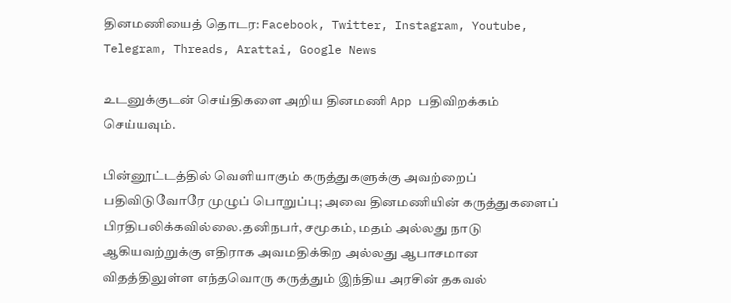தினமணியைத் தொடர: Facebook, Twitter, Instagram, Youtube, Telegram, Threads, Arattai, Google News

உடனுக்குடன் செய்திகளை அறிய தினமணி App பதிவிறக்கம் செய்யவும்.

பின்னூட்டத்தில் வெளியாகும் கருத்துகளுக்கு அவற்றைப் பதிவிடுவோரே முழுப் பொறுப்பு; அவை தினமணியின் கருத்துகளைப் பிரதிபலிக்கவில்லை.தனிநபர், சமூகம், மதம் அல்லது நாடு ஆகியவற்றுக்கு எதிராக அவமதிக்கிற அல்லது ஆபாசமான விதத்திலுள்ள எந்தவொரு கருத்தும் இந்திய அரசின் தகவல்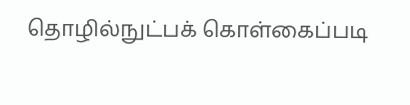தொழில்நுட்பக் கொள்கைப்படி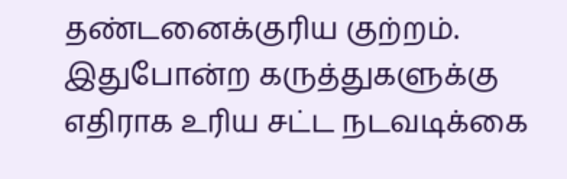தண்டனைக்குரிய குற்றம். இதுபோன்ற கருத்துகளுக்கு எதிராக உரிய சட்ட நடவடிக்கை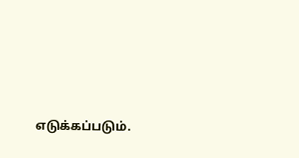எடுக்கப்படும்.